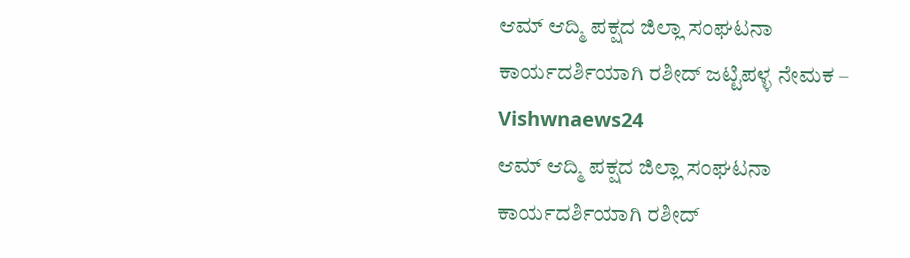ಆಮ್ ಆದ್ಮಿ ಪಕ್ಷದ ಜಿಲ್ಲಾ ಸಂಘಟನಾ ಕಾರ್ಯದರ್ಶಿಯಾಗಿ ರಶೀದ್ ಜಟ್ಟಿಪಳ್ಳ ನೇಮಕ – Vishwnaews24
ಆಮ್ ಆದ್ಮಿ ಪಕ್ಷದ ಜಿಲ್ಲಾ ಸಂಘಟನಾ ಕಾರ್ಯದರ್ಶಿಯಾಗಿ ರಶೀದ್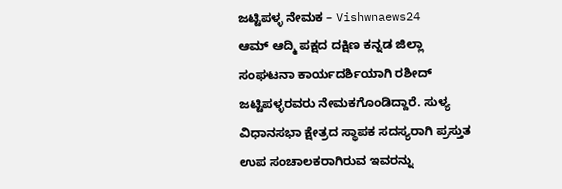ಜಟ್ಟಿಪಳ್ಳ ನೇಮಕ – Vishwnaews24
ಆಮ್ ಆದ್ಮಿ ಪಕ್ಷದ ದಕ್ಷಿಣ ಕನ್ನಡ ಜಿಲ್ಲಾ ಸಂಘಟನಾ ಕಾರ್ಯದರ್ಶಿಯಾಗಿ ರಶೀದ್ ಜಟ್ಟಿಪಳ್ಳರವರು ನೇಮಕಗೊಂಡಿದ್ದಾರೆ. ಸುಳ್ಯ ವಿಧಾನಸಭಾ ಕ್ಷೇತ್ರದ ಸ್ಥಾಪಕ ಸದಸ್ಯರಾಗಿ ಪ್ರಸ್ತುತ ಉಪ ಸಂಚಾಲಕರಾಗಿರುವ ಇವರನ್ನು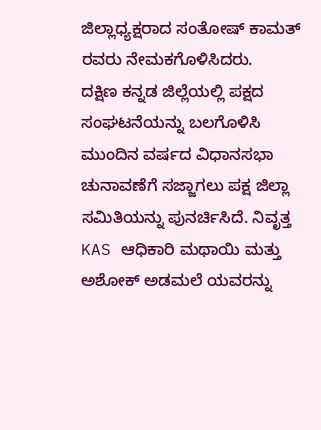ಜಿಲ್ಲಾಧ್ಯಕ್ಷರಾದ ಸಂತೋಷ್ ಕಾಮತ್ ರವರು ನೇಮಕಗೊಳಿಸಿದರು.
ದಕ್ಷಿಣ ಕನ್ನಡ ಜಿಲ್ಲೆಯಲ್ಲಿ ಪಕ್ಷದ ಸಂಘಟನೆಯನ್ನು ಬಲಗೊಳಿಸಿ ಮುಂದಿನ ವರ್ಷದ ವಿಧಾನಸಭಾ ಚುನಾವಣೆಗೆ ಸಜ್ಜಾಗಲು ಪಕ್ಷ ಜಿಲ್ಲಾ ಸಮಿತಿಯನ್ನು ಪುನರ್ಚಿಸಿದೆ. ನಿವೃತ್ತ KAS ಆಧಿಕಾರಿ ಮಥಾಯಿ ಮತ್ತು ಅಶೋಕ್ ಅಡಮಲೆ ಯವರನ್ನು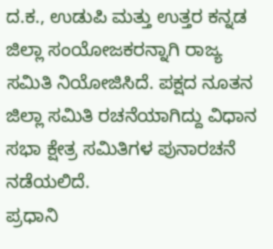ದ.ಕ., ಉಡುಪಿ ಮತ್ತು ಉತ್ತರ ಕನ್ನಡ ಜಿಲ್ಲಾ ಸಂಯೋಜಕರನ್ನಾಗಿ ರಾಜ್ಯ ಸಮಿತಿ ನಿಯೋಜಿಸಿದೆ. ಪಕ್ಷದ ನೂತನ ಜಿಲ್ಲಾ ಸಮಿತಿ ರಚನೆಯಾಗಿದ್ದು ವಿಧಾನ ಸಭಾ ಕ್ಷೇತ್ರ ಸಮಿತಿಗಳ ಪುನಾರಚನೆ ನಡೆಯಲಿದೆ.
ಪ್ರಧಾನಿ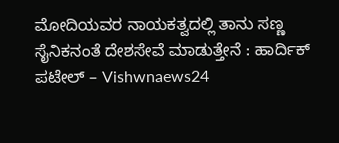ಮೋದಿಯವರ ನಾಯಕತ್ವದಲ್ಲಿ ತಾನು ಸಣ್ಣ ಸೈನಿಕನಂತೆ ದೇಶಸೇವೆ ಮಾಡುತ್ತೇನೆ : ಹಾರ್ದಿಕ್ ಪಟೇಲ್ – Vishwnaews24